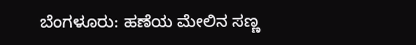ಬೆಂಗಳೂರು: ಹಣೆಯ ಮೇಲಿನ ಸಣ್ಣ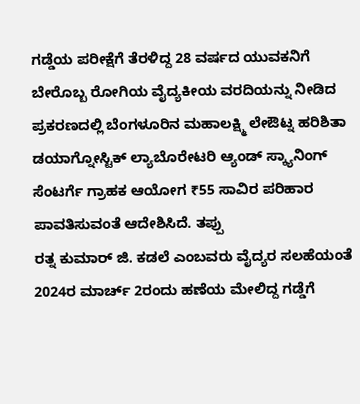ಗಡ್ಡೆಯ ಪರೀಕ್ಷೆಗೆ ತೆರಳಿದ್ದ 28 ವರ್ಷದ ಯುವಕನಿಗೆ ಬೇರೊಬ್ಬ ರೋಗಿಯ ವೈದ್ಯಕೀಯ ವರದಿಯನ್ನು ನೀಡಿದ ಪ್ರಕರಣದಲ್ಲಿ ಬೆಂಗಳೂರಿನ ಮಹಾಲಕ್ಷ್ಮಿ ಲೇಔಟ್ನ ಹರಿಶಿತಾ ಡಯಾಗ್ನೋಸ್ಟಿಕ್ ಲ್ಯಾಬೊರೇಟರಿ ಆ್ಯಂಡ್ ಸ್ಕ್ಯಾನಿಂಗ್ ಸೆಂಟರ್ಗೆ ಗ್ರಾಹಕ ಆಯೋಗ ₹55 ಸಾವಿರ ಪರಿಹಾರ ಪಾವತಿಸುವಂತೆ ಆದೇಶಿಸಿದೆ. ತಪ್ಪು
ರತ್ನ ಕುಮಾರ್ ಜಿ. ಕಡಲೆ ಎಂಬವರು ವೈದ್ಯರ ಸಲಹೆಯಂತೆ 2024ರ ಮಾರ್ಚ್ 2ರಂದು ಹಣೆಯ ಮೇಲಿದ್ದ ಗಡ್ಡೆಗೆ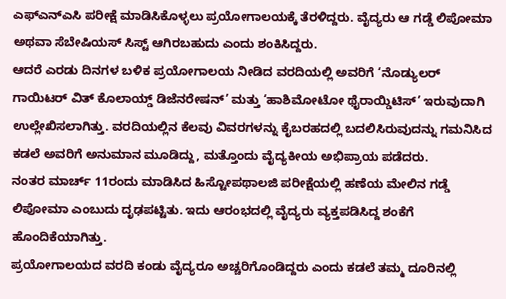ಎಫ್ಎನ್ಎಸಿ ಪರೀಕ್ಷೆ ಮಾಡಿಸಿಕೊಳ್ಳಲು ಪ್ರಯೋಗಾಲಯಕ್ಕೆ ತೆರಳಿದ್ದರು. ವೈದ್ಯರು ಆ ಗಡ್ಡೆ ಲಿಪೋಮಾ ಅಥವಾ ಸೆಬೇಷಿಯಸ್ ಸಿಸ್ಟ್ ಆಗಿರಬಹುದು ಎಂದು ಶಂಕಿಸಿದ್ದರು.
ಆದರೆ ಎರಡು ದಿನಗಳ ಬಳಿಕ ಪ್ರಯೋಗಾಲಯ ನೀಡಿದ ವರದಿಯಲ್ಲಿ ಅವರಿಗೆ ‘ನೊಡ್ಯುಲರ್ ಗಾಯಿಟರ್ ವಿತ್ ಕೊಲಾಯ್ಡ್ ಡಿಜೆನರೇಷನ್’ ಮತ್ತು ‘ಹಾಶಿಮೋಟೋ ಥೈರಾಯ್ಡಿಟಿಸ್’ ಇರುವುದಾಗಿ ಉಲ್ಲೇಖಿಸಲಾಗಿತ್ತು. ವರದಿಯಲ್ಲಿನ ಕೆಲವು ವಿವರಗಳನ್ನು ಕೈಬರಹದಲ್ಲಿ ಬದಲಿಸಿರುವುದನ್ನು ಗಮನಿಸಿದ ಕಡಲೆ ಅವರಿಗೆ ಅನುಮಾನ ಮೂಡಿದ್ದು, ಮತ್ತೊಂದು ವೈದ್ಯಕೀಯ ಅಭಿಪ್ರಾಯ ಪಡೆದರು.
ನಂತರ ಮಾರ್ಚ್ 11ರಂದು ಮಾಡಿಸಿದ ಹಿಸ್ಟೋಪಥಾಲಜಿ ಪರೀಕ್ಷೆಯಲ್ಲಿ ಹಣೆಯ ಮೇಲಿನ ಗಡ್ಡೆ ಲಿಪೋಮಾ ಎಂಬುದು ದೃಢಪಟ್ಟಿತು. ಇದು ಆರಂಭದಲ್ಲಿ ವೈದ್ಯರು ವ್ಯಕ್ತಪಡಿಸಿದ್ದ ಶಂಕೆಗೆ ಹೊಂದಿಕೆಯಾಗಿತ್ತು.
ಪ್ರಯೋಗಾಲಯದ ವರದಿ ಕಂಡು ವೈದ್ಯರೂ ಅಚ್ಚರಿಗೊಂಡಿದ್ದರು ಎಂದು ಕಡಲೆ ತಮ್ಮ ದೂರಿನಲ್ಲಿ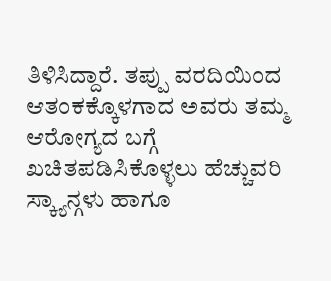ತಿಳಿಸಿದ್ದಾರೆ. ತಪ್ಪು ವರದಿಯಿಂದ ಆತಂಕಕ್ಕೊಳಗಾದ ಅವರು ತಮ್ಮ ಆರೋಗ್ಯದ ಬಗ್ಗೆ ಖಚಿತಪಡಿಸಿಕೊಳ್ಳಲು ಹೆಚ್ಚುವರಿ ಸ್ಕ್ಯಾನ್ಗಳು ಹಾಗೂ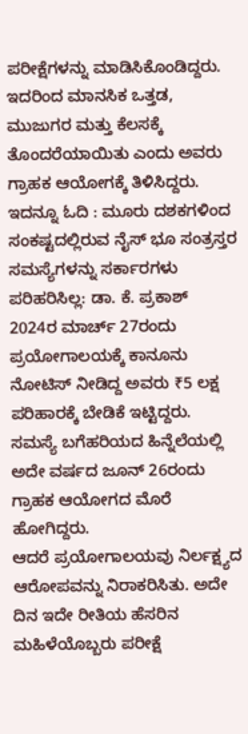ಪರೀಕ್ಷೆಗಳನ್ನು ಮಾಡಿಸಿಕೊಂಡಿದ್ದರು. ಇದರಿಂದ ಮಾನಸಿಕ ಒತ್ತಡ, ಮುಜುಗರ ಮತ್ತು ಕೆಲಸಕ್ಕೆ ತೊಂದರೆಯಾಯಿತು ಎಂದು ಅವರು ಗ್ರಾಹಕ ಆಯೋಗಕ್ಕೆ ತಿಳಿಸಿದ್ದರು.
ಇದನ್ನೂ ಓದಿ : ಮೂರು ದಶಕಗಳಿಂದ ಸಂಕಷ್ಟದಲ್ಲಿರುವ ನೈಸ್ ಭೂ ಸಂತ್ರಸ್ತರ ಸಮಸ್ಯೆಗಳನ್ನು ಸರ್ಕಾರಗಳು ಪರಿಹರಿಸಿಲ್ಲ: ಡಾ. ಕೆ. ಪ್ರಕಾಶ್
2024ರ ಮಾರ್ಚ್ 27ರಂದು ಪ್ರಯೋಗಾಲಯಕ್ಕೆ ಕಾನೂನು ನೋಟಿಸ್ ನೀಡಿದ್ದ ಅವರು ₹5 ಲಕ್ಷ ಪರಿಹಾರಕ್ಕೆ ಬೇಡಿಕೆ ಇಟ್ಟಿದ್ದರು. ಸಮಸ್ಯೆ ಬಗೆಹರಿಯದ ಹಿನ್ನೆಲೆಯಲ್ಲಿ ಅದೇ ವರ್ಷದ ಜೂನ್ 26ರಂದು ಗ್ರಾಹಕ ಆಯೋಗದ ಮೊರೆ ಹೋಗಿದ್ದರು.
ಆದರೆ ಪ್ರಯೋಗಾಲಯವು ನಿರ್ಲಕ್ಷ್ಯದ ಆರೋಪವನ್ನು ನಿರಾಕರಿಸಿತು. ಅದೇ ದಿನ ಇದೇ ರೀತಿಯ ಹೆಸರಿನ ಮಹಿಳೆಯೊಬ್ಬರು ಪರೀಕ್ಷೆ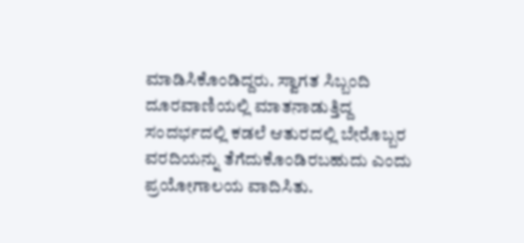ಮಾಡಿಸಿಕೊಂಡಿದ್ದರು. ಸ್ವಾಗತ ಸಿಬ್ಬಂದಿ ದೂರವಾಣಿಯಲ್ಲಿ ಮಾತನಾಡುತ್ತಿದ್ದ ಸಂದರ್ಭದಲ್ಲಿ ಕಡಲೆ ಆತುರದಲ್ಲಿ ಬೇರೊಬ್ಬರ ವರದಿಯನ್ನು ತೆಗೆದುಕೊಂಡಿರಬಹುದು ಎಂದು ಪ್ರಯೋಗಾಲಯ ವಾದಿಸಿತು.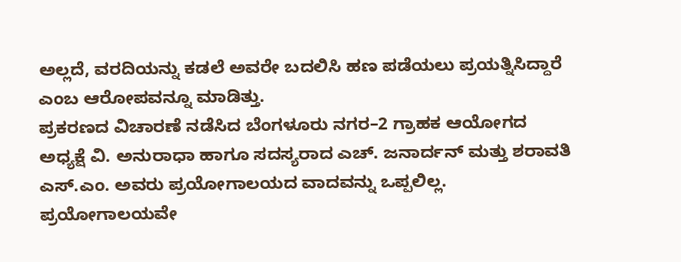ಅಲ್ಲದೆ, ವರದಿಯನ್ನು ಕಡಲೆ ಅವರೇ ಬದಲಿಸಿ ಹಣ ಪಡೆಯಲು ಪ್ರಯತ್ನಿಸಿದ್ದಾರೆ ಎಂಬ ಆರೋಪವನ್ನೂ ಮಾಡಿತ್ತು.
ಪ್ರಕರಣದ ವಿಚಾರಣೆ ನಡೆಸಿದ ಬೆಂಗಳೂರು ನಗರ–2 ಗ್ರಾಹಕ ಆಯೋಗದ ಅಧ್ಯಕ್ಷೆ ವಿ. ಅನುರಾಧಾ ಹಾಗೂ ಸದಸ್ಯರಾದ ಎಚ್. ಜನಾರ್ದನ್ ಮತ್ತು ಶರಾವತಿ ಎಸ್.ಎಂ. ಅವರು ಪ್ರಯೋಗಾಲಯದ ವಾದವನ್ನು ಒಪ್ಪಲಿಲ್ಲ.
ಪ್ರಯೋಗಾಲಯವೇ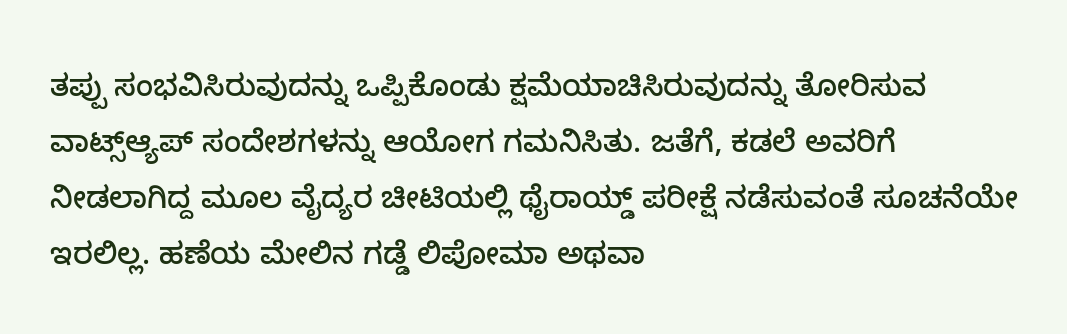ತಪ್ಪು ಸಂಭವಿಸಿರುವುದನ್ನು ಒಪ್ಪಿಕೊಂಡು ಕ್ಷಮೆಯಾಚಿಸಿರುವುದನ್ನು ತೋರಿಸುವ ವಾಟ್ಸ್ಆ್ಯಪ್ ಸಂದೇಶಗಳನ್ನು ಆಯೋಗ ಗಮನಿಸಿತು. ಜತೆಗೆ, ಕಡಲೆ ಅವರಿಗೆ ನೀಡಲಾಗಿದ್ದ ಮೂಲ ವೈದ್ಯರ ಚೀಟಿಯಲ್ಲಿ ಥೈರಾಯ್ಡ್ ಪರೀಕ್ಷೆ ನಡೆಸುವಂತೆ ಸೂಚನೆಯೇ ಇರಲಿಲ್ಲ. ಹಣೆಯ ಮೇಲಿನ ಗಡ್ಡೆ ಲಿಪೋಮಾ ಅಥವಾ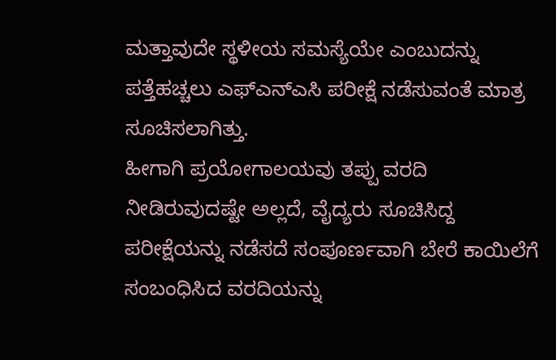ಮತ್ತಾವುದೇ ಸ್ಥಳೀಯ ಸಮಸ್ಯೆಯೇ ಎಂಬುದನ್ನು ಪತ್ತೆಹಚ್ಚಲು ಎಫ್ಎನ್ಎಸಿ ಪರೀಕ್ಷೆ ನಡೆಸುವಂತೆ ಮಾತ್ರ ಸೂಚಿಸಲಾಗಿತ್ತು.
ಹೀಗಾಗಿ ಪ್ರಯೋಗಾಲಯವು ತಪ್ಪು ವರದಿ ನೀಡಿರುವುದಷ್ಟೇ ಅಲ್ಲದೆ, ವೈದ್ಯರು ಸೂಚಿಸಿದ್ದ ಪರೀಕ್ಷೆಯನ್ನು ನಡೆಸದೆ ಸಂಪೂರ್ಣವಾಗಿ ಬೇರೆ ಕಾಯಿಲೆಗೆ ಸಂಬಂಧಿಸಿದ ವರದಿಯನ್ನು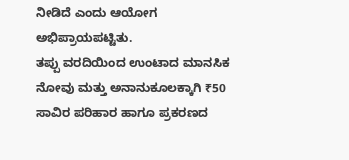ನೀಡಿದೆ ಎಂದು ಆಯೋಗ ಅಭಿಪ್ರಾಯಪಟ್ಟಿತು.
ತಪ್ಪು ವರದಿಯಿಂದ ಉಂಟಾದ ಮಾನಸಿಕ ನೋವು ಮತ್ತು ಅನಾನುಕೂಲಕ್ಕಾಗಿ ₹50 ಸಾವಿರ ಪರಿಹಾರ ಹಾಗೂ ಪ್ರಕರಣದ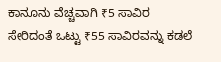ಕಾನೂನು ವೆಚ್ಚವಾಗಿ ₹5 ಸಾವಿರ ಸೇರಿದಂತೆ ಒಟ್ಟು ₹55 ಸಾವಿರವನ್ನು ಕಡಲೆ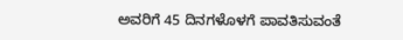ಅವರಿಗೆ 45 ದಿನಗಳೊಳಗೆ ಪಾವತಿಸುವಂತೆ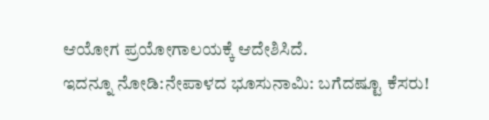ಆಯೋಗ ಪ್ರಯೋಗಾಲಯಕ್ಕೆ ಆದೇಶಿಸಿದೆ.
ಇದನ್ನೂ ನೋಡಿ:ನೇಪಾಳದ ಭೂಸುನಾಮಿ: ಬಗೆದಷ್ಟೂ ಕೆಸರು!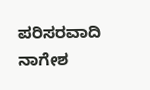ಪರಿಸರವಾದಿ ನಾಗೇಶ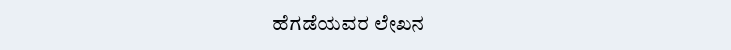ಹೆಗಡೆಯವರ ಲೇಖನ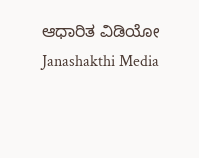ಆಧಾರಿತ ವಿಡಿಯೋ Janashakthi Media